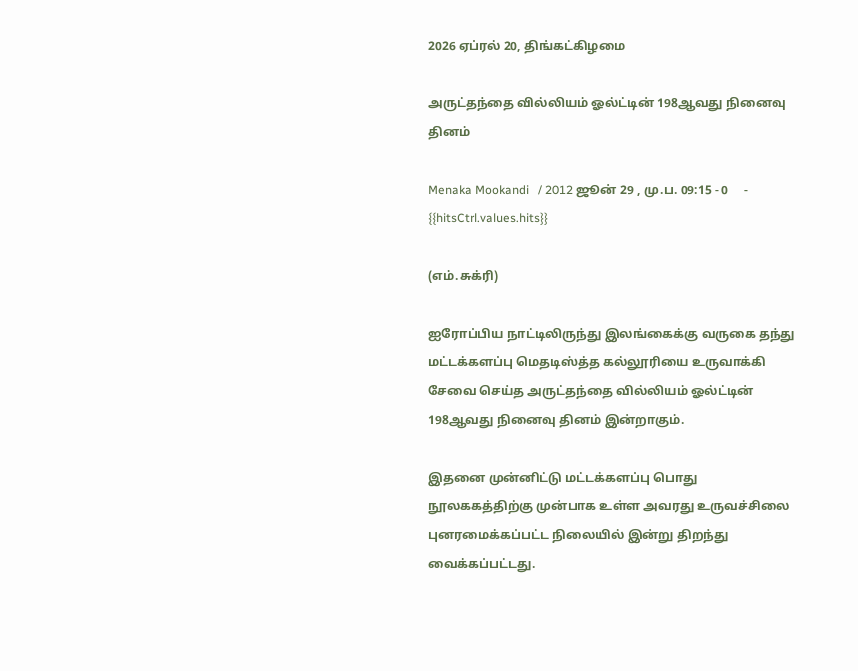2026 ஏப்ரல் 20, திங்கட்கிழமை

அருட்தந்தை வில்லியம் ஓல்ட்டின் 198ஆவது நினைவு தினம்

Menaka Mookandi   / 2012 ஜூன் 29 , மு.ப. 09:15 - 0     - {{hitsCtrl.values.hits}}

(எம்.சுக்ரி)

ஐரோப்பிய நாட்டிலிருந்து இலங்கைக்கு வருகை தந்து மட்டக்களப்பு மெதடிஸ்த்த கல்லூரியை உருவாக்கி சேவை செய்த அருட்தந்தை வில்லியம் ஓல்ட்டின் 198ஆவது நினைவு தினம் இன்றாகும்.

இதனை முன்னிட்டு மட்டக்களப்பு பொது நூலககத்திற்கு முன்பாக உள்ள அவரது உருவச்சிலை புனரமைக்கப்பட்ட நிலையில் இன்று திறந்து வைக்கப்பட்டது.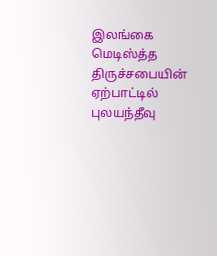இலங்கை மெடிஸ்த்த திருச்சபையின் ஏற்பாட்டில் புலயந்தீவு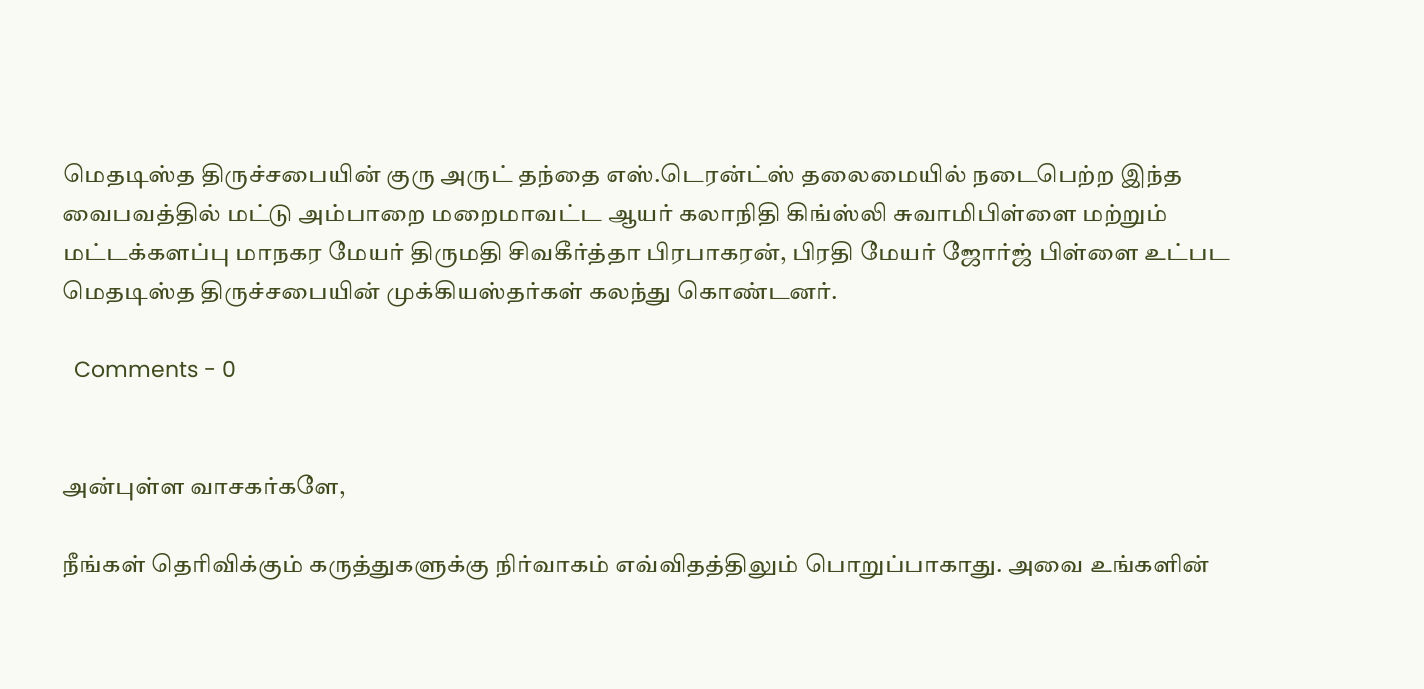மெதடிஸ்த திருச்சபையின் குரு அருட் தந்தை எஸ்.டெரன்ட்ஸ் தலைமையில் நடைபெற்ற இந்த வைபவத்தில் மட்டு அம்பாறை மறைமாவட்ட ஆயர் கலாநிதி கிங்ஸ்லி சுவாமிபிள்ளை மற்றும் மட்டக்களப்பு மாநகர மேயர் திருமதி சிவகீர்த்தா பிரபாகரன், பிரதி மேயர் ஜோர்ஜ் பிள்ளை உட்பட மெதடிஸ்த திருச்சபையின் முக்கியஸ்தர்கள் கலந்து கொண்டனர்.

  Comments - 0


அன்புள்ள வாசகர்களே,

நீங்கள் தெரிவிக்கும் கருத்துகளுக்கு நிர்வாகம் எவ்விதத்திலும் பொறுப்பாகாது. அவை உங்களின்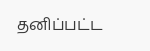தனிப்பட்ட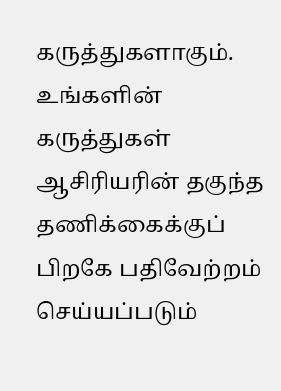கருத்துகளாகும். உங்களின் கருத்துகள் ஆசிரியரின் தகுந்த தணிக்கைக்குப் பிறகே பதிவேற்றம் செய்யப்படும்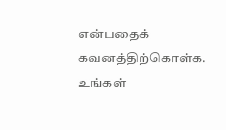என்பதைக் கவனத்திற்கொள்க. உங்கள்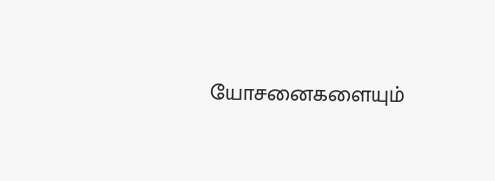யோசனைகளையும்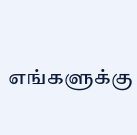எங்களுக்கு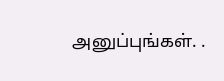அனுப்புங்கள். .